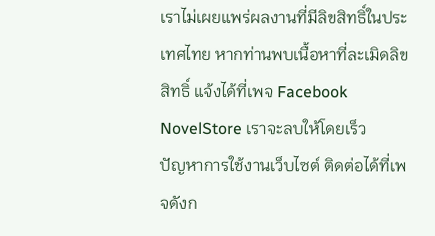เราไม่เผยแพร่ผลงานที่มีลิขสิทธิ์ในประเทศไทย หากท่านพบเนื้อหาที่ละเมิดลิขสิทธิ์ แจ้งได้ที่เพจ Facebook NovelStore เราจะลบให้โดยเร็ว
ปัญหาการใช้งานเว็บไซต์ ติดต่อได้ที่เพจดังก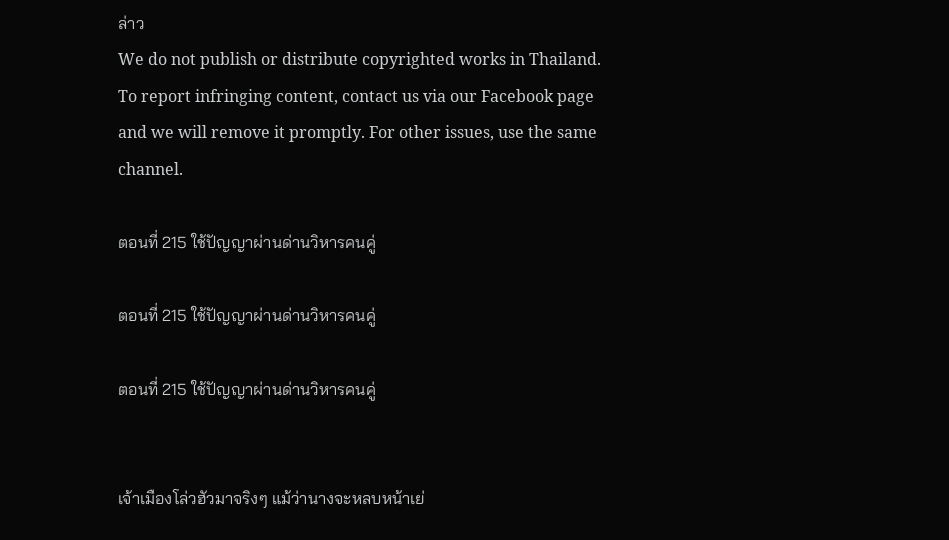ล่าว
We do not publish or distribute copyrighted works in Thailand. To report infringing content, contact us via our Facebook page and we will remove it promptly. For other issues, use the same channel.

ตอนที่ 215 ใช้ปัญญาผ่านด่านวิหารคนคู่

ตอนที่ 215 ใช้ปัญญาผ่านด่านวิหารคนคู่

ตอนที่ 215 ใช้ปัญญาผ่านด่านวิหารคนคู่


เจ้าเมืองโล่วฮัวมาจริงๆ แม้ว่านางจะหลบหน้าเย่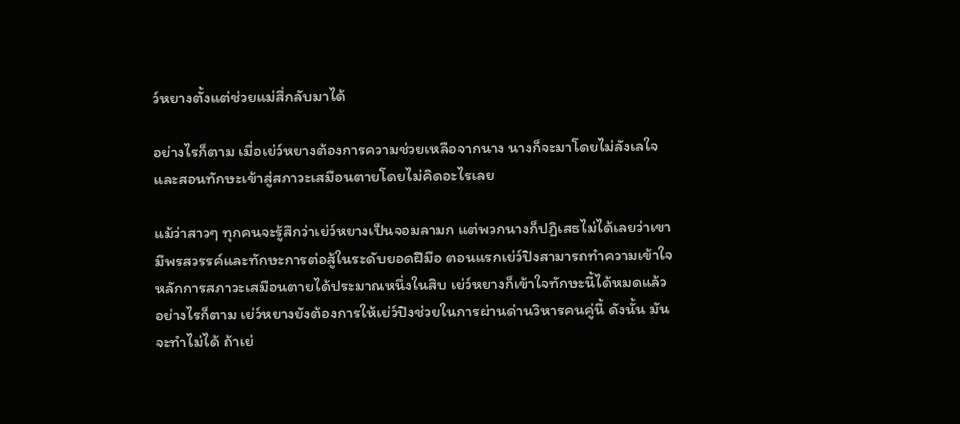ว์หยางตั้งแต่ช่วยแม่สี่กลับมาได้

อย่างไรก็ตาม เมื่อเย่ว์หยางต้องการความช่วยเหลือจากนาง นางก็จะมาโดยไม่ลังเลใจ และสอนทักษะเข้าสู่สภาวะเสมือนตายโดยไม่คิดอะไรเลย

แม้ว่าสาวๆ ทุกคนจะรู้สึกว่าเย่ว์หยางเป็นจอมลามก แต่พวกนางก็ปฏิเสธไม่ได้เลยว่าเขามีพรสวรรค์และทักษะการต่อสู้ในระดับยอดฝีมือ ตอนแรกเย่ว์ปิงสามารถทำความเข้าใจหลักการสภาวะเสมือนตายได้ประมาณหนึ่งในสิบ เย่ว์หยางก็เข้าใจทักษะนี้ได้หมดแล้ว อย่างไรก็ตาม เย่ว์หยางยังต้องการให้เย่ว์ปิงช่วยในการผ่านด่านวิหารคนคู่นี้ ดังนั้น มันจะทำไม่ได้ ถ้าเย่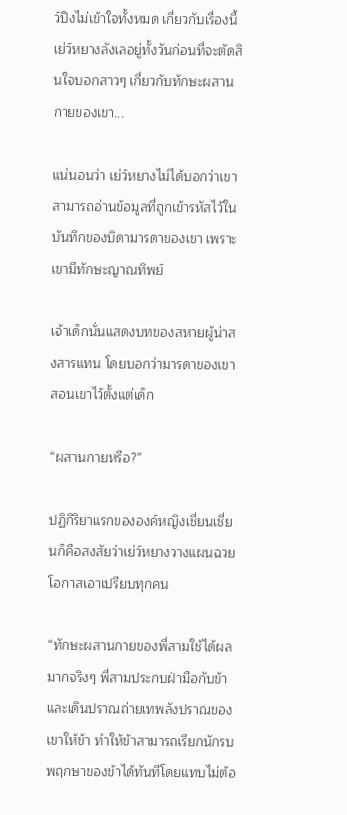ว์ปิงไม่เข้าใจทั้งหมด เกี่ยวกับเรื่องนี้ เย่ว์หยางลังเลอยู่ทั้งวันก่อนที่จะตัดสินใจบอกสาวๆ เกี่ยวกับทักษะผสานกายของเขา...

แน่นอนว่า เย่ว์หยางไม่ได้บอกว่าเขาสามารถอ่านข้อมูลที่ถูกเข้ารหัสไว้ในบันทึกของบิดามารดาของเขา เพราะเขามีทักษะญาณทิพย์

เจ้าเด็กนั่นแสดงบทของสหายผู้น่าสงสารแทน โดยบอกว่ามารดาของเขาสอนเขาไว้ตั้งแต่เด็ก

“ผสานกายหรือ?”

ปฏิกิริยาแรกขององค์หญิงเชี่ยนเชี่ยนก็คือสงสัยว่าเย่ว์หยางวางแผนฉวยโอกาสเอาเปรียบทุกคน

“ทักษะผสานกายของพี่สามใช้ได้ผลมากจริงๆ พี่สามประกบฝ่ามือกับข้าและเดินปราณถ่ายเทพลังปราณของเขาให้ข้า ทำให้ข้าสามารถเรียกนักรบพฤกษาของข้าได้ทันทีโดยแทบไม่ต้อ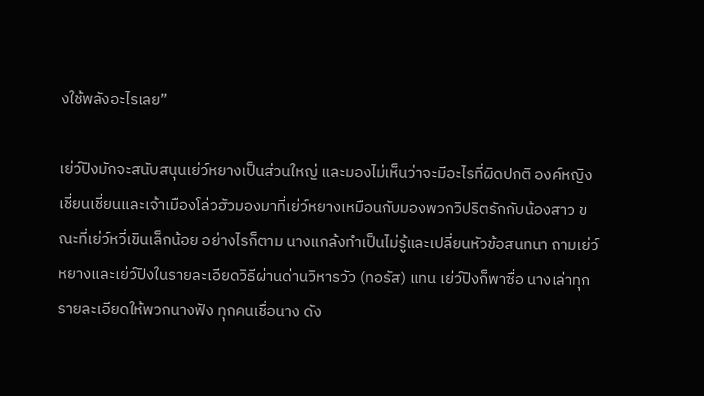งใช้พลังอะไรเลย”

เย่ว์ปิงมักจะสนับสนุนเย่ว์หยางเป็นส่วนใหญ่ และมองไม่เห็นว่าจะมีอะไรที่ผิดปกติ องค์หญิงเชี่ยนเชี่ยนและเจ้าเมืองโล่วฮัวมองมาที่เย่ว์หยางเหมือนกับมองพวกวิปริตรักกับน้องสาว ขณะที่เย่ว์หวี่เขินเล็กน้อย อย่างไรก็ตาม นางแกล้งทำเป็นไม่รู้และเปลี่ยนหัวข้อสนทนา ถามเย่ว์หยางและเย่ว์ปิงในรายละเอียดวิธีผ่านด่านวิหารวัว (ทอรัส) แทน เย่ว์ปิงก็พาซื่อ นางเล่าทุกรายละเอียดให้พวกนางฟัง ทุกคนเชื่อนาง ดัง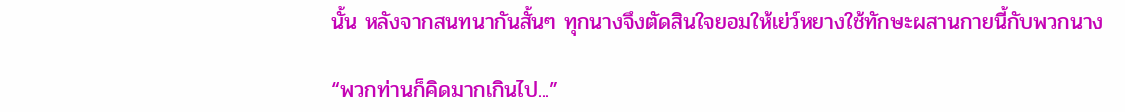นั้น หลังจากสนทนากันสั้นๆ ทุกนางจึงตัดสินใจยอมให้เย่ว์หยางใช้ทักษะผสานกายนี้กับพวกนาง

“พวกท่านก็คิดมากเกินไป...”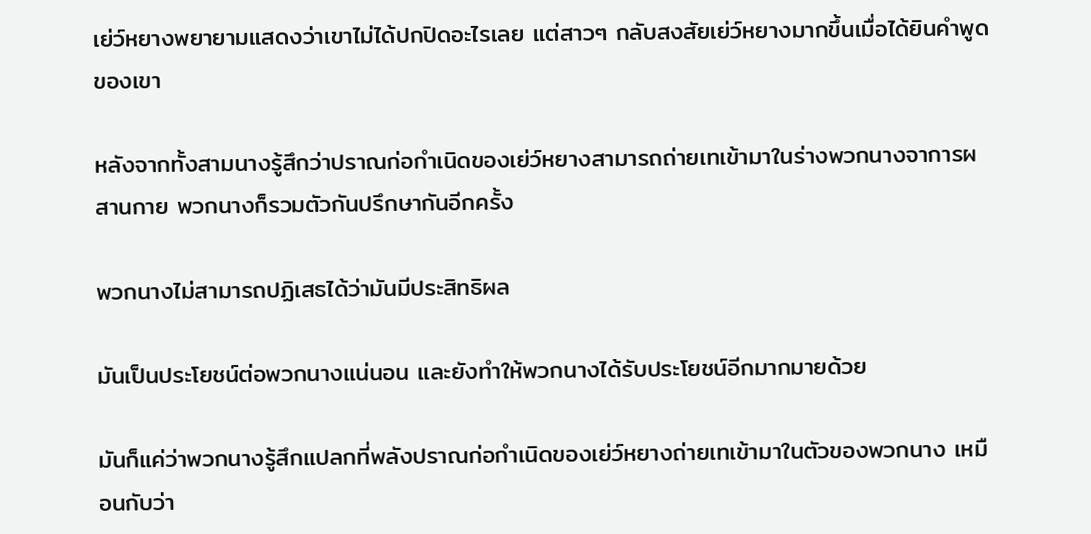เย่ว์หยางพยายามแสดงว่าเขาไม่ได้ปกปิดอะไรเลย แต่สาวๆ กลับสงสัยเย่ว์หยางมากขึ้นเมื่อได้ยินคำพูดของเขา

หลังจากทั้งสามนางรู้สึกว่าปราณก่อกำเนิดของเย่ว์หยางสามารถถ่ายเทเข้ามาในร่างพวกนางจาการผสานกาย พวกนางก็รวมตัวกันปรึกษากันอีกครั้ง

พวกนางไม่สามารถปฏิเสธได้ว่ามันมีประสิทธิผล

มันเป็นประโยชน์ต่อพวกนางแน่นอน และยังทำให้พวกนางได้รับประโยชน์อีกมากมายด้วย

มันก็แค่ว่าพวกนางรู้สึกแปลกที่พลังปราณก่อกำเนิดของเย่ว์หยางถ่ายเทเข้ามาในตัวของพวกนาง เหมือนกับว่า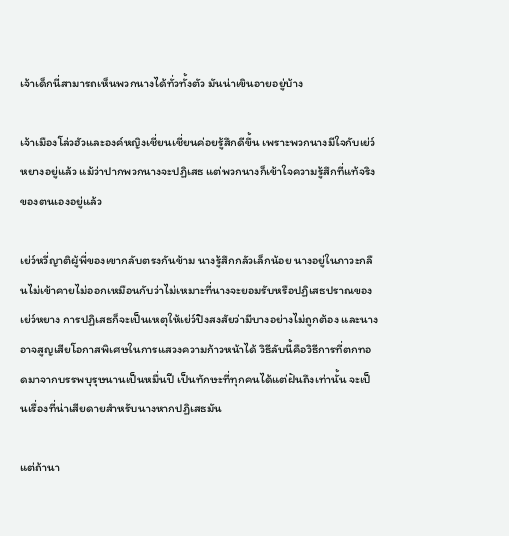เจ้าเด็กนี่สามารถเห็นพวกนางได้ทั่วทั้งตัว มันน่าเขินอายอยู่บ้าง

เจ้าเมืองโล่วฮัวและองค์หญิงเชี่ยนเชี่ยนค่อยรู้สึกดีขึ้น เพราะพวกนางมีใจกับเย่ว์หยางอยู่แล้ว แม้ว่าปากพวกนางจะปฏิเสธ แต่พวกนางก็เข้าใจความรู้สึกที่แท้จริงของตนเองอยู่แล้ว

เย่ว์หวี่ญาติผู้พี่ของเขากลับตรงกันข้าม นางรู้สึกกลัวเล็กน้อย นางอยู่ในภาวะกลืนไม่เข้าคายไม่ออกเหมือนกับว่าไม่เหมาะที่นางจะยอมรับหรือปฏิเสธปราณของเย่ว์หยาง การปฏิเสธก็จะเป็นเหตุให้เย่ว์ปิงสงสัยว่ามีบางอย่างไม่ถูกต้อง และนางอาจสูญเสียโอกาสพิเศษในการแสวงความก้าวหน้าได้ วิธีลับนี้คือวิธีการที่ตกทอดมาจากบรรพบุรุษนานเป็นหมื่นปี เป็นทักษะที่ทุกคนได้แต่ฝันถึงเท่านั้น จะเป็นเรื่องที่น่าเสียดายสำหรับนางหากปฏิเสธมัน

แต่ถ้านา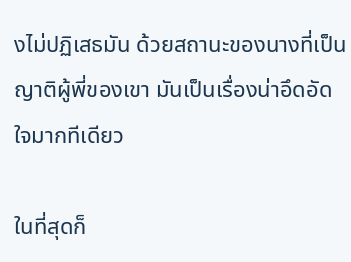งไม่ปฏิเสธมัน ด้วยสถานะของนางที่เป็นญาติผู้พี่ของเขา มันเป็นเรื่องน่าอึดอัดใจมากทีเดียว

ในที่สุดก็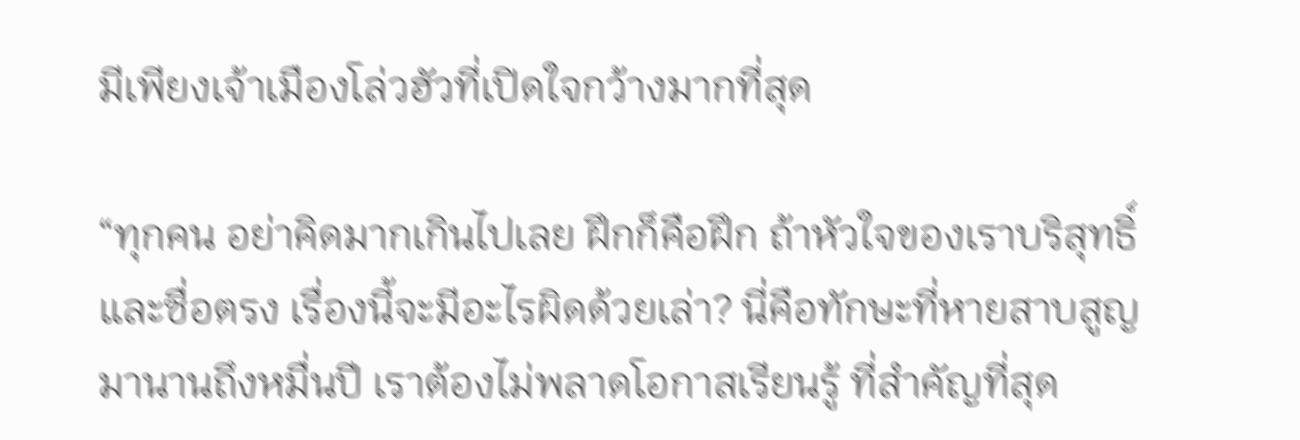มีเพียงเจ้าเมืองโล่วฮัวที่เปิดใจกว้างมากที่สุด

“ทุกคน อย่าคิดมากเกินไปเลย ฝึกก็คือฝึก ถ้าหัวใจของเราบริสุทธิ์และซื่อตรง เรื่องนี้จะมีอะไรผิดด้วยเล่า? นี่คือทักษะที่หายสาบสูญมานานถึงหมื่นปี เราต้องไม่พลาดโอกาสเรียนรู้ ที่สำคัญที่สุด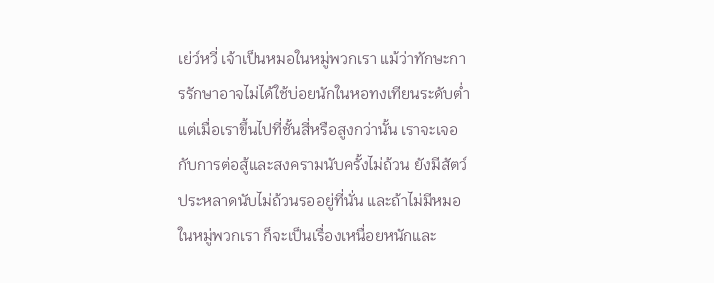เย่ว์หวี่ เจ้าเป็นหมอในหมู่พวกเรา แม้ว่าทักษะการรักษาอาจไม่ได้ใช้บ่อยนักในหอทงเทียนระดับต่ำ แต่เมื่อเราขึ้นไปที่ชั้นสี่หรือสูงกว่านั้น เราจะเจอกับการต่อสู้และสงครามนับครั้งไม่ถ้วน ยังมีสัตว์ประหลาดนับไม่ถ้วนรออยู่ที่นั่น และถ้าไม่มีหมอในหมู่พวกเรา ก็จะเป็นเรื่องเหนื่อยหนักและ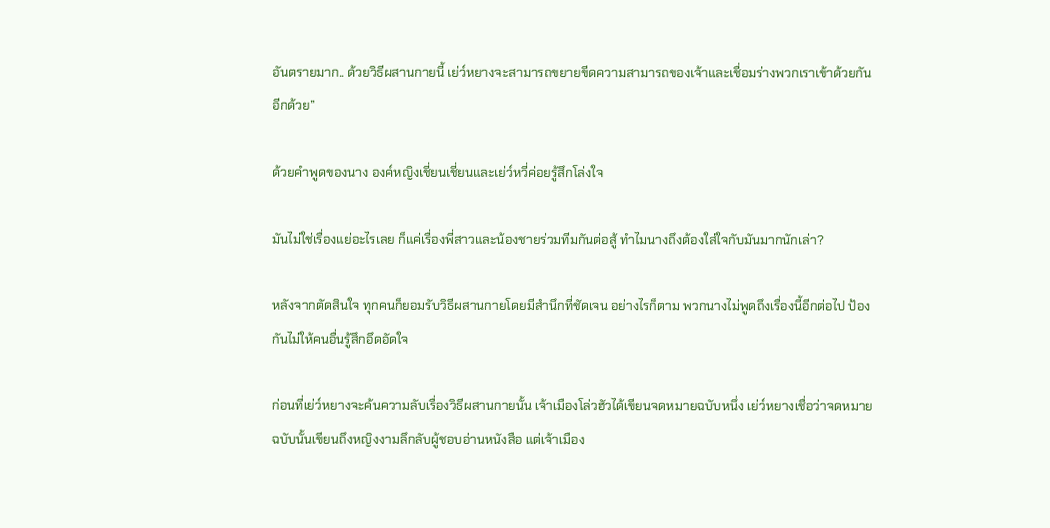อันตรายมาก.. ด้วยวิธีผสานกายนี้ เย่ว์หยางจะสามารถขยายขีดความสามารถของเจ้าและเชื่อมร่างพวกเราเข้าด้วยกันอีกด้วย”

ด้วยคำพูดของนาง องค์หญิงเชี่ยนเชี่ยนและเย่ว์หวี่ค่อยรู้สึกโล่งใจ

มันไม่ใช่เรื่องแย่อะไรเลย ก็แค่เรื่องพี่สาวและน้องชายร่วมทีมกันต่อสู้ ทำไมนางถึงต้องใส่ใจกับมันมากนักเล่า?

หลังจากตัดสินใจ ทุกคนก็ยอมรับวิธีผสานกายโดยมีสำนึกที่ชัดเจน อย่างไรก็ตาม พวกนางไม่พูดถึงเรื่องนี้อีกต่อไป ป้องกันไม่ให้คนอื่นรู้สึกอึดอัดใจ

ก่อนที่เย่ว์หยางจะค้นความลับเรื่องวิธีผสานกายนั้น เจ้าเมืองโล่วฮัวได้เขียนจดหมายฉบับหนึ่ง เย่ว์หยางเชื่อว่าจดหมายฉบับนั้นเขียนถึงหญิงงามลึกลับผู้ชอบอ่านหนังสือ แต่เจ้าเมือง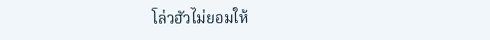โล่วฮัวไม่ยอมให้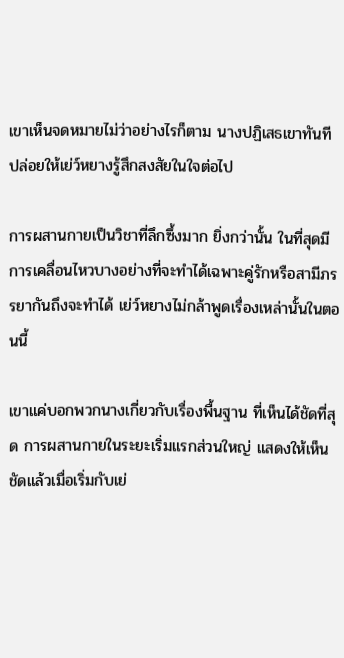เขาเห็นจดหมายไม่ว่าอย่างไรก็ตาม นางปฏิเสธเขาทันที ปล่อยให้เย่ว์หยางรู้สึกสงสัยในใจต่อไป

การผสานกายเป็นวิชาที่ลึกซึ้งมาก ยิ่งกว่านั้น ในที่สุดมีการเคลื่อนไหวบางอย่างที่จะทำได้เฉพาะคู่รักหรือสามีภรรยากันถึงจะทำได้ เย่ว์หยางไม่กล้าพูดเรื่องเหล่านั้นในตอนนี้

เขาแค่บอกพวกนางเกี่ยวกับเรื่องพื้นฐาน ที่เห็นได้ชัดที่สุด การผสานกายในระยะเริ่มแรกส่วนใหญ่ แสดงให้เห็นชัดแล้วเมื่อเริ่มกับเย่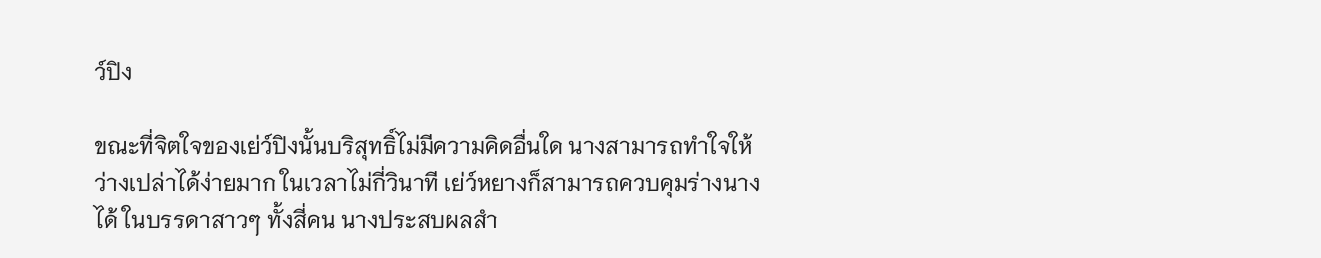ว์ปิง

ขณะที่จิตใจของเย่ว์ปิงนั้นบริสุทธิ์ไม่มีความคิดอื่นใด นางสามารถทำใจให้ว่างเปล่าได้ง่ายมาก ในเวลาไม่กี่วินาที เย่ว์หยางก็สามารถควบคุมร่างนางได้ ในบรรดาสาวๆ ทั้งสี่คน นางประสบผลสำ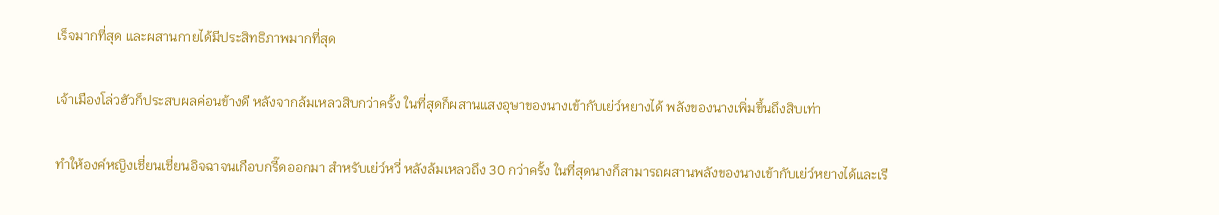เร็จมากที่สุด และผสานกายได้มีประสิทธิภาพมากที่สุด

เจ้าเมืองโล่วฮัวก็ประสบผลค่อนข้างดี หลังจากล้มเหลวสิบกว่าครั้ง ในที่สุดก็ผสานแสงอุษาของนางเข้ากับเย่ว์หยางได้ พลังของนางเพิ่มขึ้นถึงสิบเท่า

ทำให้องค์หญิงเชี่ยนเชี่ยนอิจฉาจนเกือบกรี๊ดออกมา สำหรับเย่ว์หวี่ หลังล้มเหลวถึง 30 กว่าครั้ง ในที่สุดนางก็สามารถผสานพลังของนางเข้ากับเย่ว์หยางได้และเรี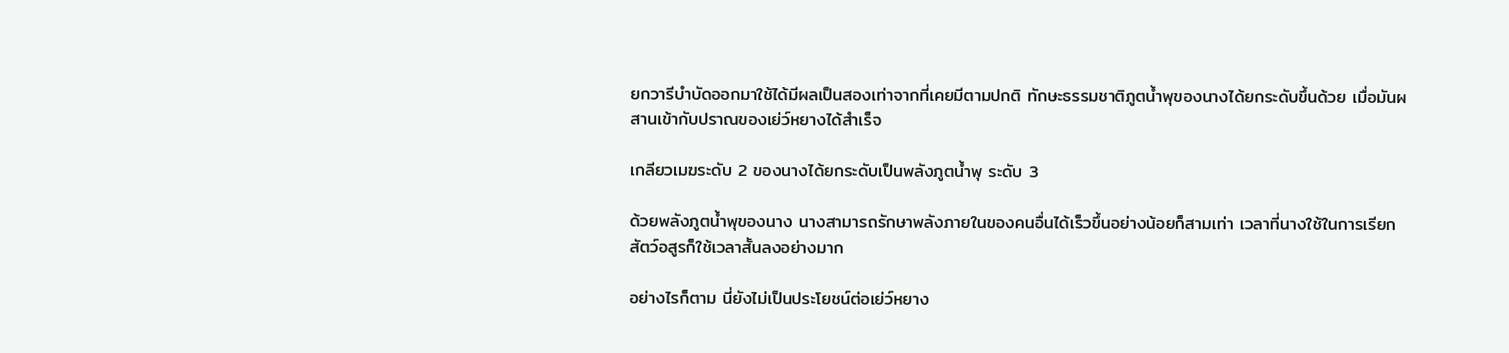ยกวารีบำบัดออกมาใช้ได้มีผลเป็นสองเท่าจากที่เคยมีตามปกติ ทักษะธรรมชาติภูตน้ำพุของนางได้ยกระดับขึ้นด้วย เมื่อมันผสานเข้ากับปราณของเย่ว์หยางได้สำเร็จ

เกลียวเมฆระดับ 2 ของนางได้ยกระดับเป็นพลังภูตน้ำพุ ระดับ 3

ด้วยพลังภูตน้ำพุของนาง นางสามารถรักษาพลังภายในของคนอื่นได้เร็วขึ้นอย่างน้อยก็สามเท่า เวลาที่นางใช้ในการเรียกสัตว์อสูรก็ใช้เวลาสั้นลงอย่างมาก

อย่างไรก็ตาม นี่ยังไม่เป็นประโยชน์ต่อเย่ว์หยาง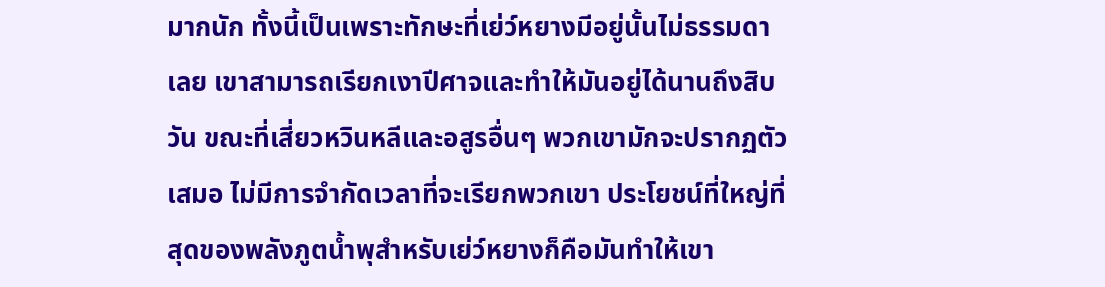มากนัก ทั้งนี้เป็นเพราะทักษะที่เย่ว์หยางมีอยู่นั้นไม่ธรรมดาเลย เขาสามารถเรียกเงาปีศาจและทำให้มันอยู่ได้นานถึงสิบวัน ขณะที่เสี่ยวหวินหลีและอสูรอื่นๆ พวกเขามักจะปรากฏตัวเสมอ ไม่มีการจำกัดเวลาที่จะเรียกพวกเขา ประโยชน์ที่ใหญ่ที่สุดของพลังภูตน้ำพุสำหรับเย่ว์หยางก็คือมันทำให้เขา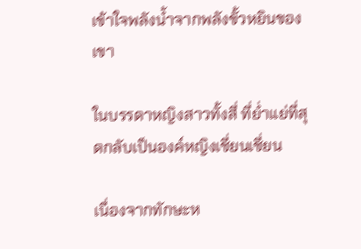เข้าใจพลังน้ำจากพลังขั้วหยินของเขา

ในบรรดาหญิงสาวทั้งสี่ ที่ย่ำแย่ที่สุดกลับเป็นองค์หญิงเชี่ยนเชี่ยน

เนื่องจากทักษะห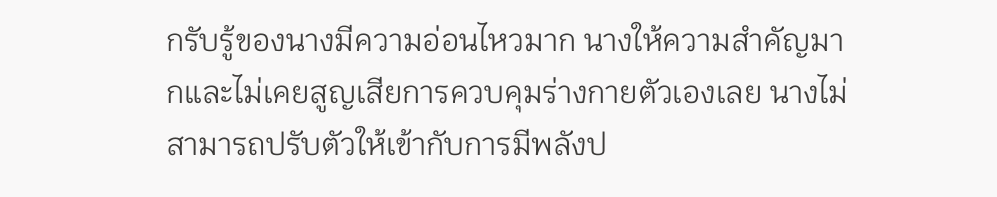กรับรู้ของนางมีความอ่อนไหวมาก นางให้ความสำคัญมากและไม่เคยสูญเสียการควบคุมร่างกายตัวเองเลย นางไม่สามารถปรับตัวให้เข้ากับการมีพลังป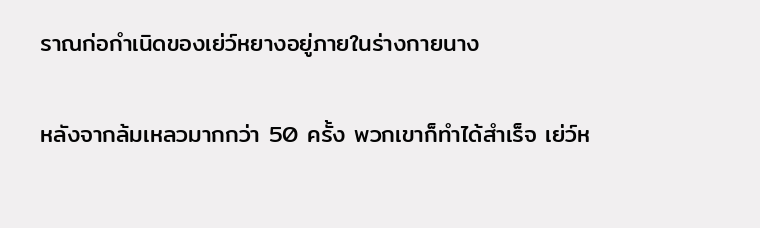ราณก่อกำเนิดของเย่ว์หยางอยู่ภายในร่างกายนาง

หลังจากล้มเหลวมากกว่า 50 ครั้ง พวกเขาก็ทำได้สำเร็จ เย่ว์ห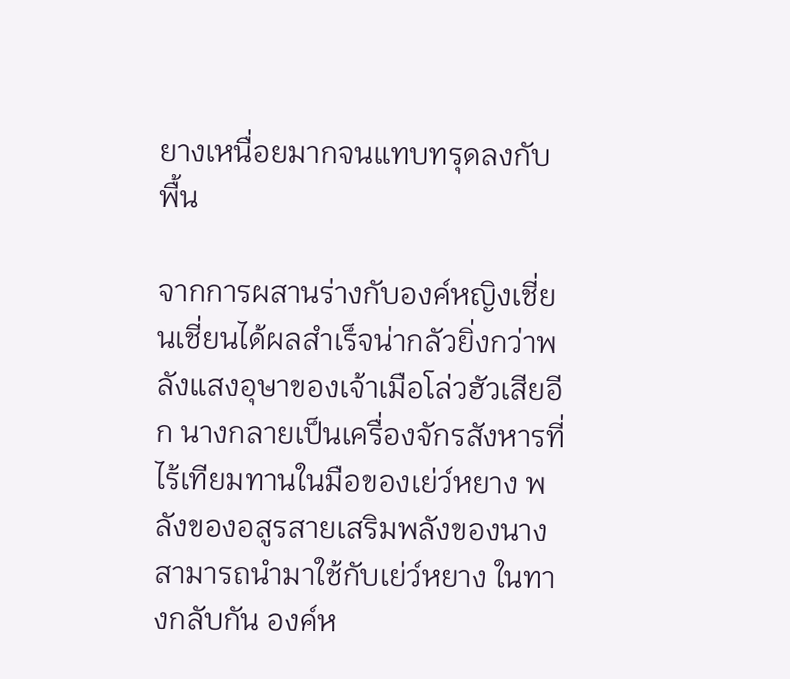ยางเหนื่อยมากจนแทบทรุดลงกับพื้น

จากการผสานร่างกับองค์หญิงเชี่ยนเชี่ยนได้ผลสำเร็จน่ากลัวยิ่งกว่าพลังแสงอุษาของเจ้าเมือโล่วฮัวเสียอีก นางกลายเป็นเครื่องจักรสังหารที่ไร้เทียมทานในมือของเย่ว์หยาง พลังของอสูรสายเสริมพลังของนางสามารถนำมาใช้กับเย่ว์หยาง ในทางกลับกัน องค์ห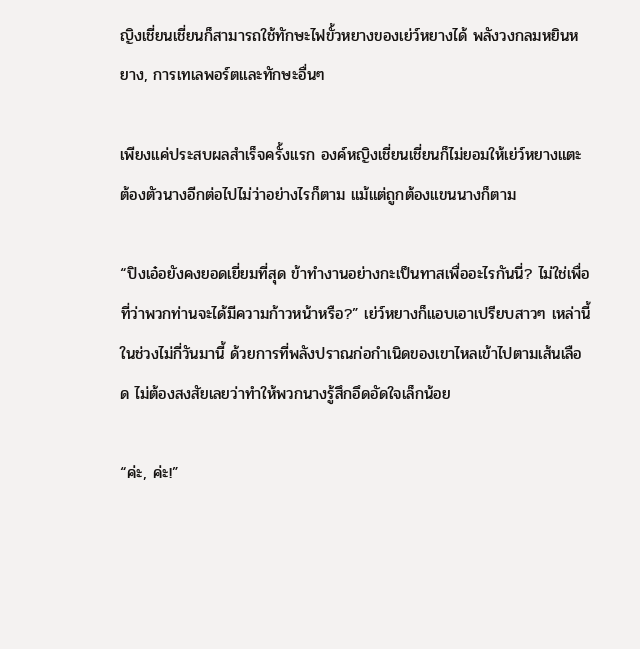ญิงเชี่ยนเชี่ยนก็สามารถใช้ทักษะไฟขั้วหยางของเย่ว์หยางได้ พลังวงกลมหยินหยาง, การเทเลพอร์ตและทักษะอื่นๆ

เพียงแค่ประสบผลสำเร็จครั้งแรก องค์หญิงเชี่ยนเชี่ยนก็ไม่ยอมให้เย่ว์หยางแตะต้องตัวนางอีกต่อไปไม่ว่าอย่างไรก็ตาม แม้แต่ถูกต้องแขนนางก็ตาม

“ปิงเอ๋อยังคงยอดเยี่ยมที่สุด ข้าทำงานอย่างกะเป็นทาสเพื่ออะไรกันนี่? ไม่ใช่เพื่อที่ว่าพวกท่านจะได้มีความก้าวหน้าหรือ?” เย่ว์หยางก็แอบเอาเปรียบสาวๆ เหล่านี้ในช่วงไม่กี่วันมานี้ ด้วยการที่พลังปราณก่อกำเนิดของเขาไหลเข้าไปตามเส้นเลือด ไม่ต้องสงสัยเลยว่าทำให้พวกนางรู้สึกอึดอัดใจเล็กน้อย

“ค่ะ, ค่ะ!”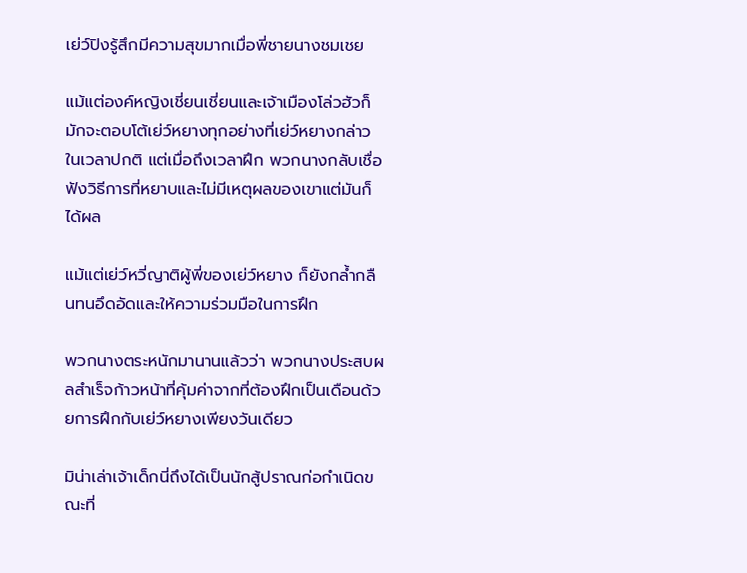เย่ว์ปิงรู้สึกมีความสุขมากเมื่อพี่ชายนางชมเชย

แม้แต่องค์หญิงเชี่ยนเชี่ยนและเจ้าเมืองโล่วฮัวก็มักจะตอบโต้เย่ว์หยางทุกอย่างที่เย่ว์หยางกล่าวในเวลาปกติ แต่เมื่อถึงเวลาฝึก พวกนางกลับเชื่อฟังวิธีการที่หยาบและไม่มีเหตุผลของเขาแต่มันก็ได้ผล

แม้แต่เย่ว์หวี่ญาติผู้พี่ของเย่ว์หยาง ก็ยังกล้ำกลืนทนอึดอัดและให้ความร่วมมือในการฝึก

พวกนางตระหนักมานานแล้วว่า พวกนางประสบผลสำเร็จก้าวหน้าที่คุ้มค่าจากที่ต้องฝึกเป็นเดือนด้วยการฝึกกับเย่ว์หยางเพียงวันเดียว

มิน่าเล่าเจ้าเด็กนี่ถึงได้เป็นนักสู้ปราณก่อกำเนิดขณะที่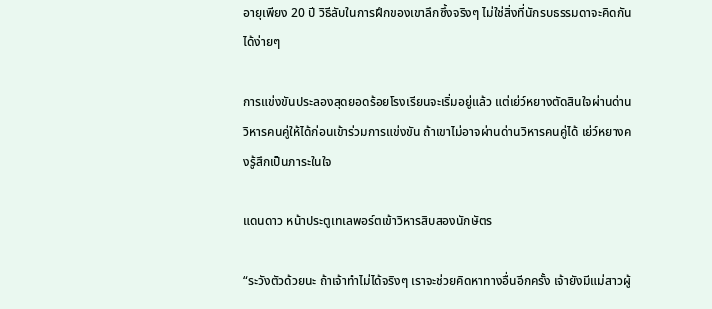อายุเพียง 20 ปี วิธีลับในการฝึกของเขาลึกซึ้งจริงๆ ไม่ใช่สิ่งที่นักรบธรรมดาจะคิดกันได้ง่ายๆ

การแข่งขันประลองสุดยอดร้อยโรงเรียนจะเริ่มอยู่แล้ว แต่เย่ว์หยางตัดสินใจผ่านด่านวิหารคนคู่ให้ได้ก่อนเข้าร่วมการแข่งขัน ถ้าเขาไม่อาจผ่านด่านวิหารคนคู่ได้ เย่ว์หยางคงรู้สึกเป็นภาระในใจ

แดนดาว หน้าประตูเทเลพอร์ตเข้าวิหารสิบสองนักษัตร

“ระวังตัวด้วยนะ ถ้าเจ้าทำไม่ได้จริงๆ เราจะช่วยคิดหาทางอื่นอีกครั้ง เจ้ายังมีแม่สาวผู้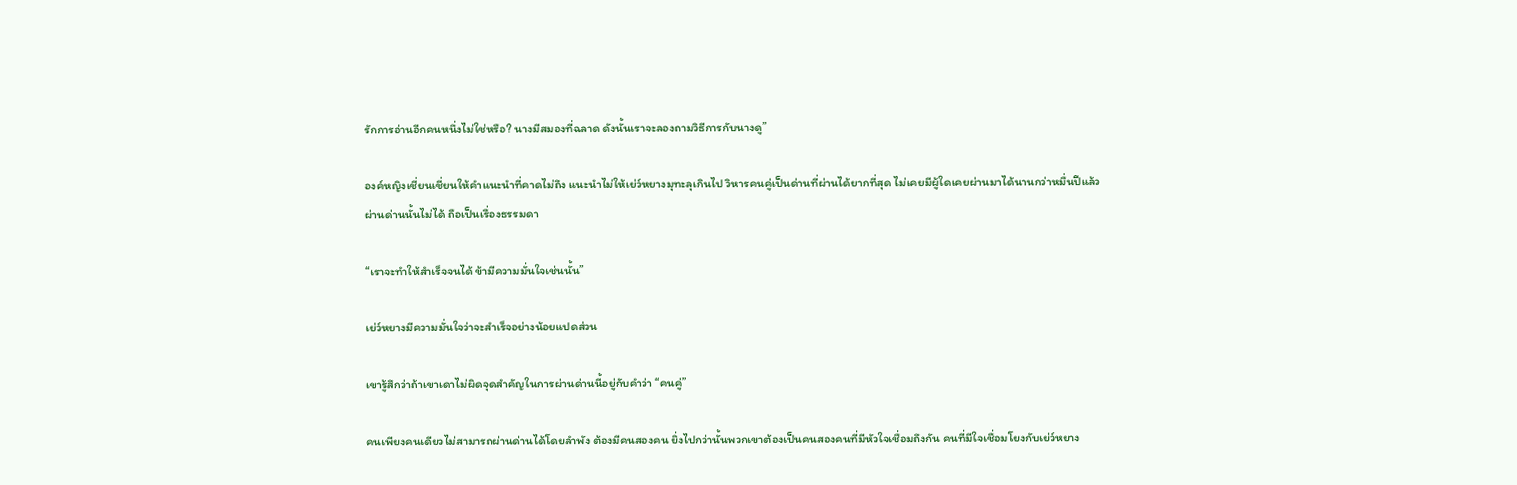รักการอ่านอีกคนหนึ่งไม่ใช่หรือ? นางมีสมองที่ฉลาด ดังนั้นเราจะลองถามวิธีการกับนางดู”

องค์หญิงเชี่ยนเชี่ยนให้คำแนะนำที่คาดไม่ถึง แนะนำไม่ให้เย่ว์หยางมุทะลุเกินไป วิหารคนคู่เป็นด่านที่ผ่านได้ยากที่สุด ไม่เคยมีผู้ใดเคยผ่านมาได้นานกว่าหมื่นปีแล้ว ผ่านด่านนั้นไม่ได้ ถือเป็นเรื่องธรรมดา

“เราจะทำให้สำเร็จจนได้ ข้ามีความมั่นใจเช่นนั้น”

เย่ว์หยางมีความมั่นใจว่าจะสำเร็จอย่างน้อยแปดส่วน

เขารู้สึกว่าถ้าเขาเดาไม่ผิดจุดสำคัญในการผ่านด่านนี้อยู่กับคำว่า “คนคู่”

คนเพียงคนเดียวไม่สามารถผ่านด่านได้โดยลำพัง ต้องมีคนสองคน ยิ่งไปกว่านั้นพวกเขาต้องเป็นคนสองคนที่มีหัวใจเชื่อมถึงกัน คนที่มีใจเชื่อมโยงกับเย่ว์หยาง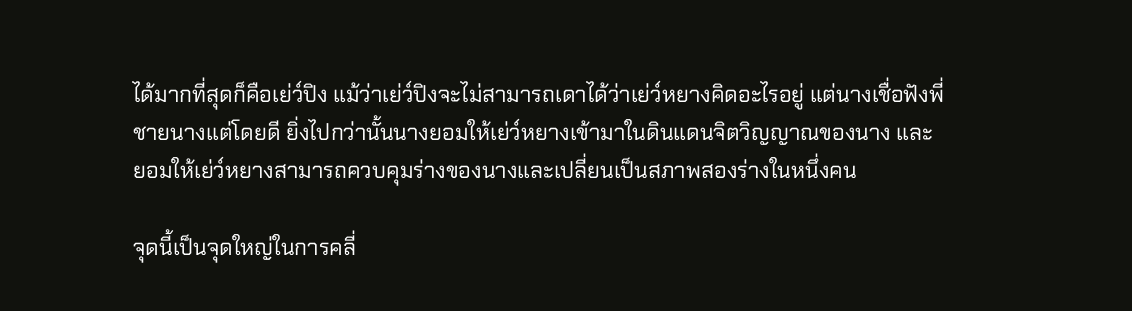ได้มากที่สุดก็คือเย่ว์ปิง แม้ว่าเย่ว์ปิงจะไม่สามารถเดาได้ว่าเย่ว์หยางคิดอะไรอยู่ แต่นางเชื่อฟังพี่ชายนางแต่โดยดี ยิ่งไปกว่านั้นนางยอมให้เย่ว์หยางเข้ามาในดินแดนจิตวิญญาณของนาง และยอมให้เย่ว์หยางสามารถควบคุมร่างของนางและเปลี่ยนเป็นสภาพสองร่างในหนึ่งคน

จุดนี้เป็นจุดใหญ่ในการคลี่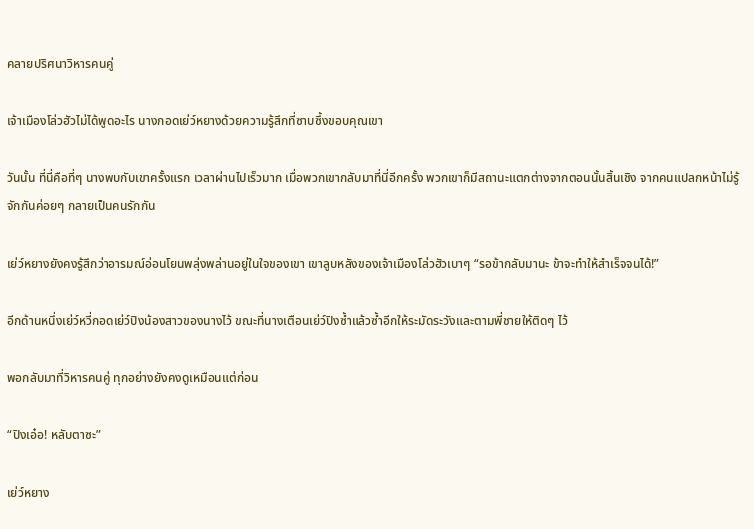คลายปริศนาวิหารคนคู่

เจ้าเมืองโล่วฮัวไม่ได้พูดอะไร นางกอดเย่ว์หยางด้วยความรู้สึกที่ซาบซึ้งขอบคุณเขา

วันนั้น ที่นี่คือที่ๆ นางพบกับเขาครั้งแรก เวลาผ่านไปเร็วมาก เมื่อพวกเขากลับมาที่นี่อีกครั้ง พวกเขาก็มีสถานะแตกต่างจากตอนนั้นสิ้นเชิง จากคนแปลกหน้าไม่รู้จักกันค่อยๆ กลายเป็นคนรักกัน

เย่ว์หยางยังคงรู้สึกว่าอารมณ์อ่อนโยนพลุ่งพล่านอยู่ในใจของเขา เขาลูบหลังของเจ้าเมืองโล่วฮัวเบาๆ “รอข้ากลับมานะ ข้าจะทำให้สำเร็จจนได้!”

อีกด้านหนึ่งเย่ว์หวี่กอดเย่ว์ปิงน้องสาวของนางไว้ ขณะที่นางเตือนเย่ว์ปิงซ้ำแล้วซ้ำอีกให้ระมัดระวังและตามพี่ชายให้ติดๆ ไว้

พอกลับมาที่วิหารคนคู่ ทุกอย่างยังคงดูเหมือนแต่ก่อน

“ปิงเอ๋อ! หลับตาซะ”

เย่ว์หยาง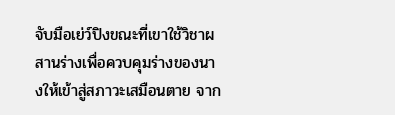จับมือเย่ว์ปิงขณะที่เขาใช้วิชาผสานร่างเพื่อควบคุมร่างของนางให้เข้าสู่สภาวะเสมือนตาย จาก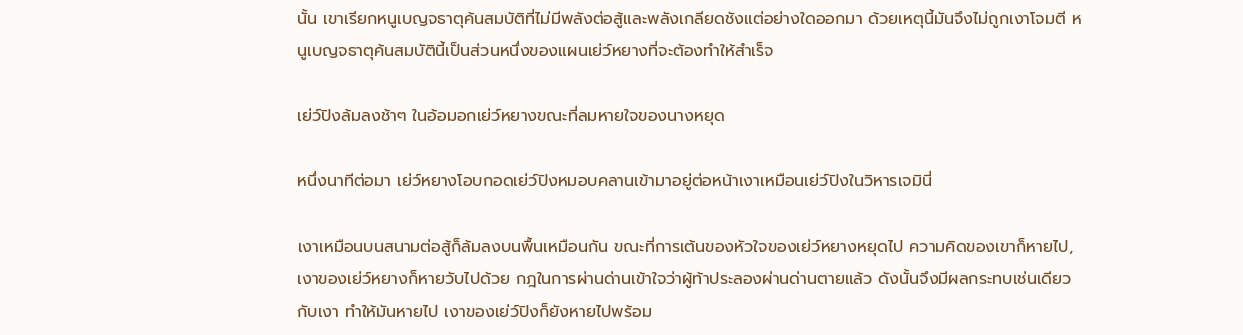นั้น เขาเรียกหนูเบญจธาตุค้นสมบัติที่ไม่มีพลังต่อสู้และพลังเกลียดชังแต่อย่างใดออกมา ด้วยเหตุนี้มันจึงไม่ถูกเงาโจมตี หนูเบญจธาตุค้นสมบัตินี้เป็นส่วนหนึ่งของแผนเย่ว์หยางที่จะต้องทำให้สำเร็จ

เย่ว์ปิงล้มลงช้าๆ ในอ้อมอกเย่ว์หยางขณะที่ลมหายใจของนางหยุด

หนึ่งนาทีต่อมา เย่ว์หยางโอบกอดเย่ว์ปิงหมอบคลานเข้ามาอยู่ต่อหน้าเงาเหมือนเย่ว์ปิงในวิหารเจมินี่

เงาเหมือนบนสนามต่อสู้ก็ล้มลงบนพื้นเหมือนกัน ขณะที่การเต้นของหัวใจของเย่ว์หยางหยุดไป ความคิดของเขาก็หายไป, เงาของเย่ว์หยางก็หายวับไปด้วย กฎในการผ่านด่านเข้าใจว่าผู้ท้าประลองผ่านด่านตายแล้ว ดังนั้นจึงมีผลกระทบเช่นเดียวกับเงา ทำให้มันหายไป เงาของเย่ว์ปิงก็ยังหายไปพร้อม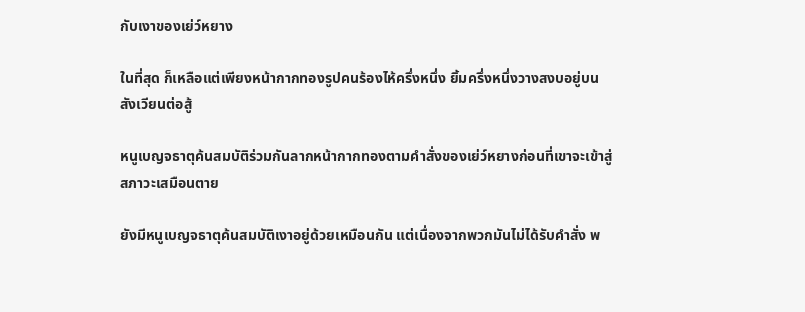กับเงาของเย่ว์หยาง

ในที่สุด ก็เหลือแต่เพียงหน้ากากทองรูปคนร้องไห้ครึ่งหนึ่ง ยิ้มครึ่งหนึ่งวางสงบอยู่บนสังเวียนต่อสู้

หนูเบญจธาตุค้นสมบัติร่วมกันลากหน้ากากทองตามคำสั่งของเย่ว์หยางก่อนที่เขาจะเข้าสู่สภาวะเสมือนตาย

ยังมีหนูเบญจธาตุค้นสมบัติเงาอยู่ด้วยเหมือนกัน แต่เนื่องจากพวกมันไม่ได้รับคำสั่ง พ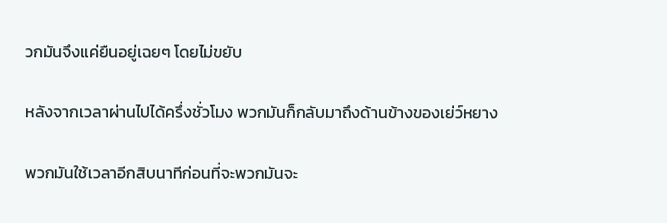วกมันจึงแค่ยืนอยู่เฉยๆ โดยไม่ขยับ

หลังจากเวลาผ่านไปได้ครึ่งชั่วโมง พวกมันก็กลับมาถึงด้านข้างของเย่ว์หยาง

พวกมันใช้เวลาอีกสิบนาทีก่อนที่จะพวกมันจะ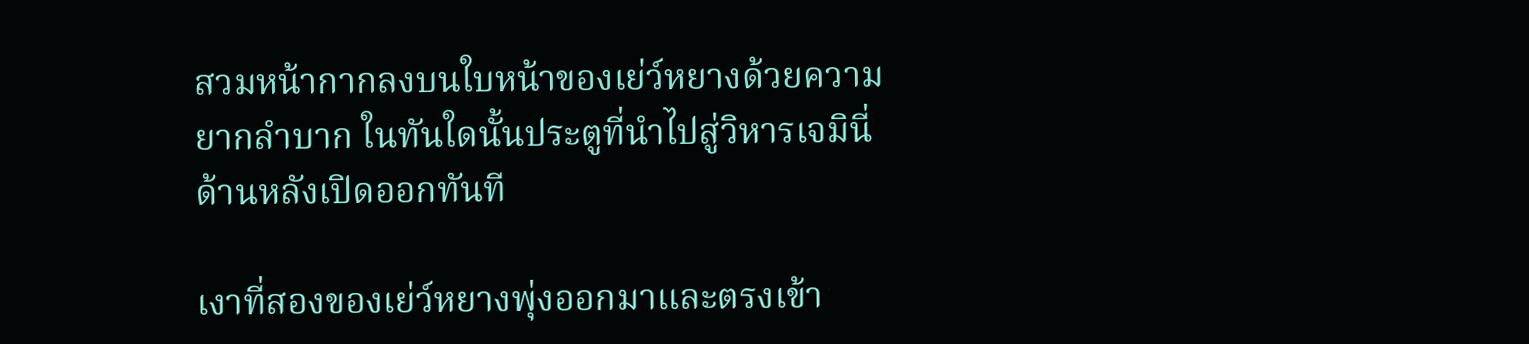สวมหน้ากากลงบนใบหน้าของเย่ว์หยางด้วยความยากลำบาก ในทันใดนั้นประตูที่นำไปสู่วิหารเจมินี่ด้านหลังเปิดออกทันที

เงาที่สองของเย่ว์หยางพุ่งออกมาและตรงเข้า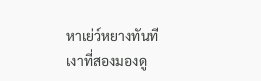หาเย่ว์หยางทันที เงาที่สองมองดู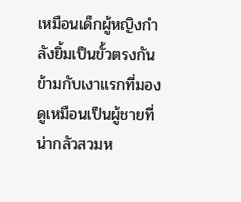เหมือนเด็กผู้หญิงกำลังยิ้มเป็นขั้วตรงกันข้ามกับเงาแรกที่มองดูเหมือนเป็นผู้ชายที่น่ากลัวสวมห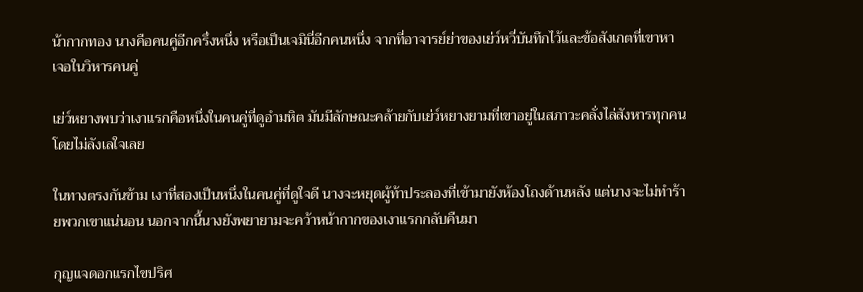น้ากากทอง นางคือคนคู่อีกครึ่งหนึ่ง หรือเป็นเจมินี่อีกคนหนึ่ง จากที่อาจารย์ย่าของเย่ว์หวี่บันทึกไว้และข้อสังเกตที่เขาหาเจอในวิหารคนคู่

เย่ว์หยางพบว่าเงาแรกคือหนึ่งในคนคู่ที่ดูอำมหิต มันมีลักษณะคล้ายกับเย่ว์หยางยามที่เขาอยู่ในสภาวะคลั่งไล่สังหารทุกคนโดยไม่ลังเลใจเลย

ในทางตรงกันข้าม เงาที่สองเป็นหนึ่งในคนคู่ที่ดูใจดี นางจะหยุดผู้ท้าประลองที่เข้ามายังห้องโถงด้านหลัง แต่นางจะไม่ทำร้ายพวกเขาแน่นอน นอกจากนี้นางยังพยายามจะคว้าหน้ากากของเงาแรกกลับคืนมา

กุญแจดอกแรกไขปริศ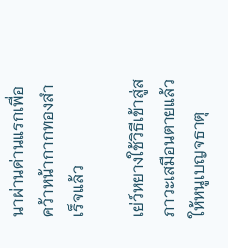นาผ่านด่านแรกเพื่อคว้าหน้ากากทองสำเร็จแล้ว

เย่ว์หยางใช้วิธีเข้าสู่สภาวะเสมือนตายแล้วให้หนูเบญจธาตุ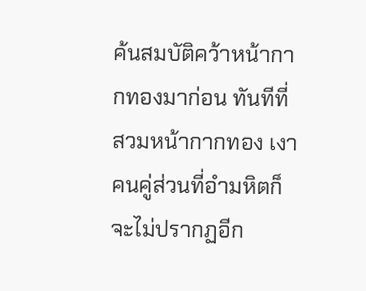ค้นสมบัติคว้าหน้ากากทองมาก่อน ทันทีที่สวมหน้ากากทอง เงาคนคู่ส่วนที่อำมหิตก็จะไม่ปรากฏอีก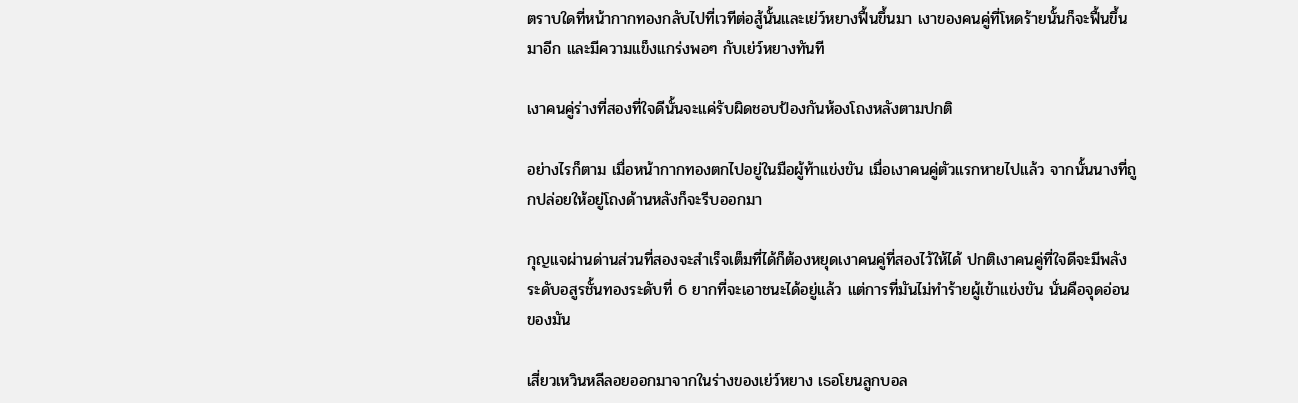ตราบใดที่หน้ากากทองกลับไปที่เวทีต่อสู้นั้นและเย่ว์หยางฟื้นขึ้นมา เงาของคนคู่ที่โหดร้ายนั้นก็จะฟื้นขึ้นมาอีก และมีความแข็งแกร่งพอๆ กับเย่ว์หยางทันที

เงาคนคู่ร่างที่สองที่ใจดีนั้นจะแค่รับผิดชอบป้องกันห้องโถงหลังตามปกติ

อย่างไรก็ตาม เมื่อหน้ากากทองตกไปอยู่ในมือผู้ท้าแข่งขัน เมื่อเงาคนคู่ตัวแรกหายไปแล้ว จากนั้นนางที่ถูกปล่อยให้อยู่โถงด้านหลังก็จะรีบออกมา

กุญแจผ่านด่านส่วนที่สองจะสำเร็จเต็มที่ได้ก็ต้องหยุดเงาคนคู่ที่สองไว้ให้ได้ ปกติเงาคนคู่ที่ใจดีจะมีพลังระดับอสูรชั้นทองระดับที่ 6 ยากที่จะเอาชนะได้อยู่แล้ว แต่การที่มันไม่ทำร้ายผู้เข้าแข่งขัน นั่นคือจุดอ่อนของมัน

เสี่ยวเหวินหลีลอยออกมาจากในร่างของเย่ว์หยาง เธอโยนลูกบอล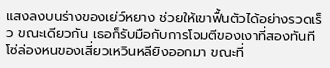แสงลงบนร่างของเย่ว์หยาง ช่วยให้เขาฟื้นตัวได้อย่างรวดเร็ว ขณะเดียวกัน เธอก็รับมือกับการโจมตีของเงาที่สองทันที โซ่ล่องหนของเสี่ยวเหวินหลียิงออกมา ขณะที่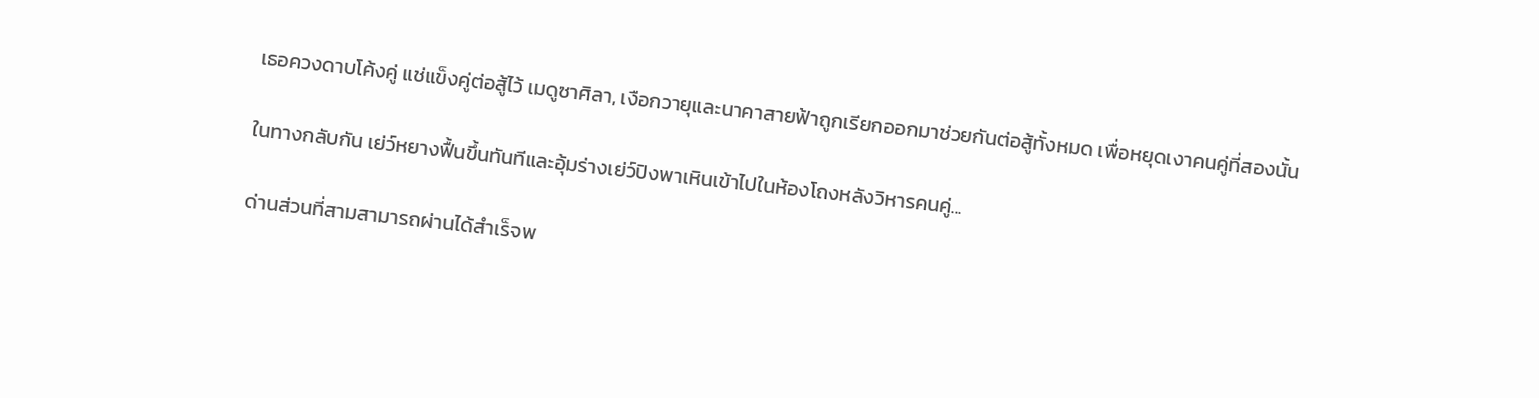เธอควงดาบโค้งคู่ แช่แข็งคู่ต่อสู้ไว้ เมดูซาศิลา, เงือกวายุและนาคาสายฟ้าถูกเรียกออกมาช่วยกันต่อสู้ทั้งหมด เพื่อหยุดเงาคนคู่ที่สองนั้น

ในทางกลับกัน เย่ว์หยางฟื้นขึ้นทันทีและอุ้มร่างเย่ว์ปิงพาเหินเข้าไปในห้องโถงหลังวิหารคนคู่...

ด่านส่วนที่สามสามารถผ่านได้สำเร็จพ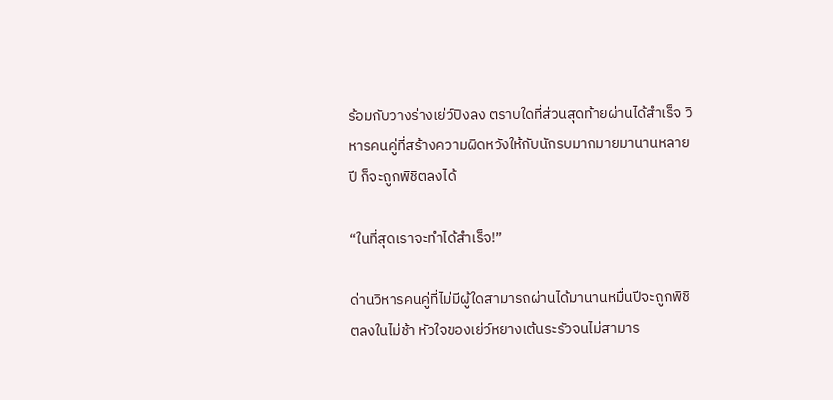ร้อมกับวางร่างเย่ว์ปิงลง ตราบใดที่ส่วนสุดท้ายผ่านได้สำเร็จ วิหารคนคู่ที่สร้างความผิดหวังให้กับนักรบมากมายมานานหลายปี ก็จะถูกพิชิตลงได้

“ในที่สุดเราจะทำได้สำเร็จ!”

ด่านวิหารคนคู่ที่ไม่มีผู้ใดสามารถผ่านได้มานานหมื่นปีจะถูกพิชิตลงในไม่ช้า หัวใจของเย่ว์หยางเต้นระรัวจนไม่สามาร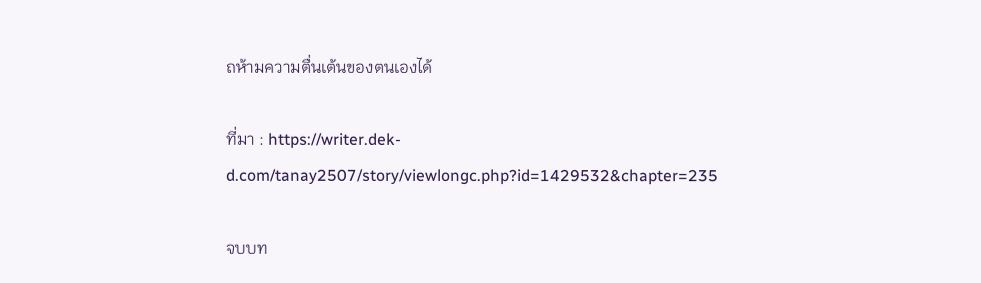ถห้ามความตื่นเต้นของตนเองได้

ที่มา : https://writer.dek-d.com/tanay2507/story/viewlongc.php?id=1429532&chapter=235

จบบท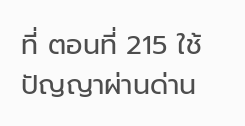ที่ ตอนที่ 215 ใช้ปัญญาผ่านด่าน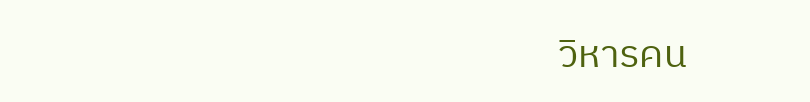วิหารคน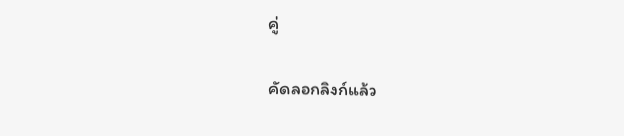คู่

คัดลอกลิงก์แล้ว